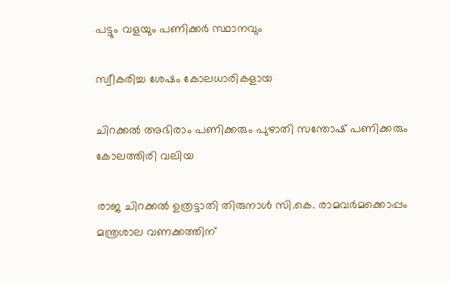പട്ടും വളയും പണിക്കർ സ്ഥാനവും

സ്വീകരിച്ച ശേഷം കോലധാരികളായ

ചിറക്കൽ അഭിരാം പണിക്കരും പുഴാതി സന്തോഷ് പണിക്കരും കോലത്തിരി വലിയ

രാജ ചിറക്കൽ ഉത്രട്ടാതി തിരുനാൾ സി.കെ. രാമവർമക്കൊപ്പം മന്ത്രശാല വണക്കത്തിന്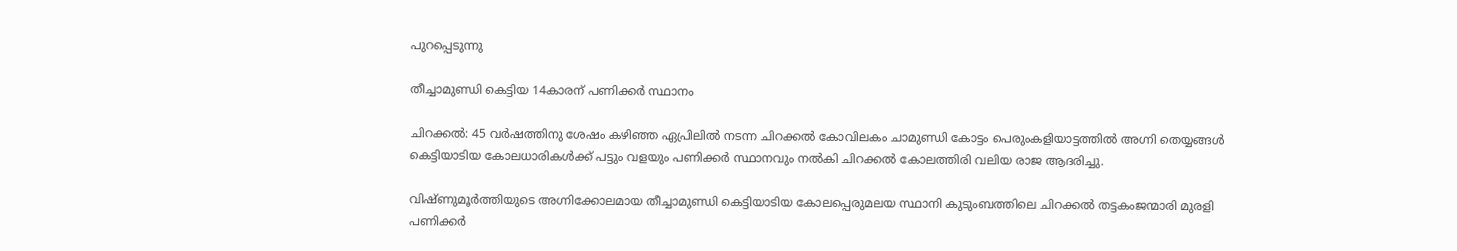പുറപ്പെടുന്നു

തീച്ചാമുണ്ഡി കെട്ടിയ 14കാരന് പണിക്കർ സ്ഥാനം

ചിറക്കൽ: 45 വർഷത്തിനു ശേഷം കഴിഞ്ഞ ഏപ്രിലിൽ നടന്ന ചിറക്കൽ കോവിലകം ചാമുണ്ഡി കോട്ടം പെരുംകളിയാട്ടത്തിൽ അഗ്നി തെയ്യങ്ങൾ കെട്ടിയാടിയ കോലധാരികൾക്ക് പട്ടും വളയും പണിക്കർ സ്ഥാനവും നൽകി ചിറക്കൽ കോലത്തിരി വലിയ രാജ ആദരിച്ചു.

വിഷ്ണുമൂർത്തിയുടെ അഗ്നിക്കോലമായ തീച്ചാമുണ്ഡി കെട്ടിയാടിയ കോലപ്പെരുമലയ സ്ഥാനി കുടുംബത്തിലെ ചിറക്കൽ തട്ടകംജന്മാരി മുരളി പണിക്കർ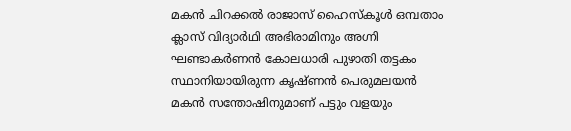മകൻ ചിറക്കൽ രാജാസ് ഹൈസ്കൂൾ ഒമ്പതാം ക്ലാസ് വിദ്യാർഥി അഭിരാമിനും അഗ്നി ഘണ്ടാകർണൻ കോലധാരി പുഴാതി തട്ടകം സ്ഥാനിയായിരുന്ന കൃഷ്ണൻ പെരുമലയൻ മകൻ സന്തോഷിനുമാണ് പട്ടും വളയും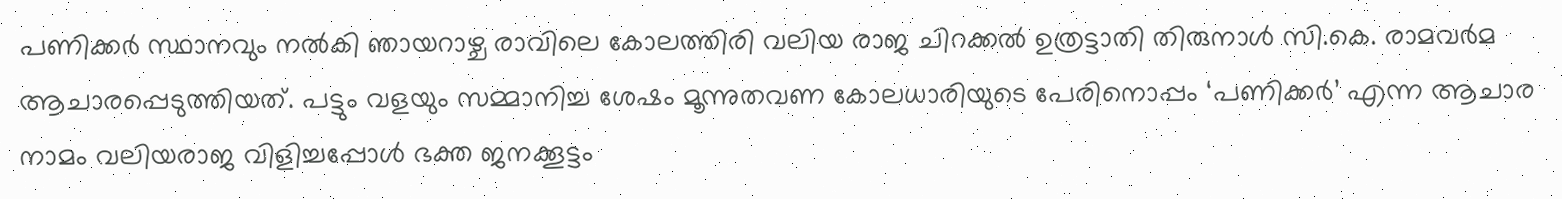പണിക്കർ സ്ഥാനവും നൽകി ഞായറാഴ്ച രാവിലെ കോലത്തിരി വലിയ രാജ ചിറക്കൽ ഉത്രട്ടാതി തിരുനാൾ സി.കെ. രാമവർമ ആചാരപ്പെടുത്തിയത്. പട്ടും വളയും സമ്മാനിച്ച ശേഷം മൂന്നുതവണ കോലധാരിയുടെ പേരിനൊപ്പം ‘പണിക്കർ’ എന്ന ആചാര നാമം വലിയരാജ വിളിച്ചപ്പോൾ ഭക്ത ജനക്കൂട്ടം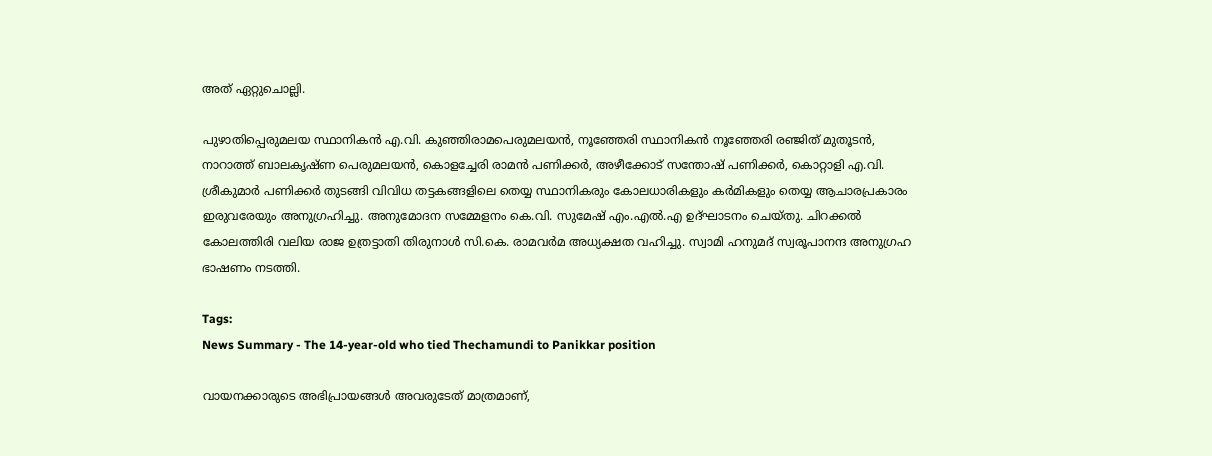അത് ഏറ്റുചൊല്ലി.

പുഴാതിപ്പെരുമലയ സ്ഥാനികൻ എ.വി. കുഞ്ഞിരാമപെരുമലയൻ, നൂഞ്ഞേരി സ്ഥാനികൻ നൂഞ്ഞേരി രഞ്ജിത് മുതൂടൻ, നാറാത്ത് ബാലകൃഷ്ണ പെരുമലയൻ, കൊളച്ചേരി രാമൻ പണിക്കർ, അഴീക്കോട് സന്തോഷ് പണിക്കർ, കൊറ്റാളി എ.വി. ശ്രീകുമാർ പണിക്കർ തുടങ്ങി വിവിധ തട്ടകങ്ങളിലെ തെയ്യ സ്ഥാനികരും കോലധാരികളും കർമികളും തെയ്യ ആചാരപ്രകാരം ഇരുവരേയും അനുഗ്രഹിച്ചു. അനുമോദന സമ്മേളനം കെ.വി. സുമേഷ് എം.എൽ.എ ഉദ്ഘാടനം ചെയ്തു. ചിറക്കൽ കോലത്തിരി വലിയ രാജ ഉത്രട്ടാതി തിരുനാൾ സി.കെ. രാമവർമ അധ്യക്ഷത വഹിച്ചു. സ്വാമി ഹനുമദ് സ്വരൂപാനന്ദ അനുഗ്രഹ ഭാഷണം നടത്തി.

Tags:
News Summary - The 14-year-old who tied Thechamundi to Panikkar position

വായനക്കാരുടെ അഭിപ്രായങ്ങള്‍ അവരുടേത് മാത്രമാണ്,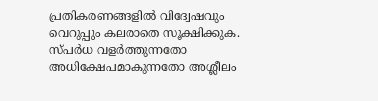പ്രതികരണങ്ങളിൽ വിദ്വേഷവും വെറുപ്പും കലരാതെ സൂക്ഷിക്കുക. സ്പർധ വളർത്തുന്നതോ അധിക്ഷേപമാകുന്നതോ അശ്ലീലം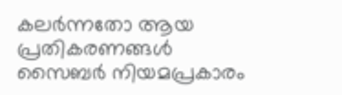കലർന്നതോ ആയ പ്രതികരണങ്ങൾ സൈബർ നിയമപ്രകാരം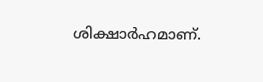ശിക്ഷാർഹമാണ്.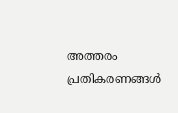അത്തരം പ്രതികരണങ്ങൾ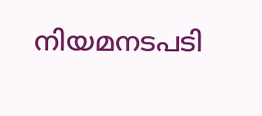നിയമനടപടി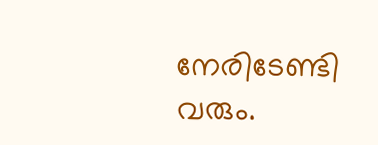നേരിടേണ്ടി വരും.